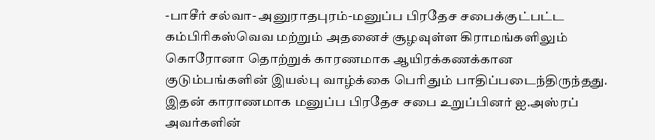-பாசீர் சல்வா- அனுராதபுரம்-மனுப்ப பிரதேச சபைக்குட்பட்ட கம்பிரிகஸ்வெவ மற்றும் அதனைச் சூழவுள்ள கிராமங்களிலும் கொரோனா தொற்றுக் காரணமாக ஆயிரக்கணக்கான குடும்பங்களின் இயல்பு வாழ்க்கை பெரிதும் பாதிப்படைந்திருந்தது. இதன் காராணமாக மனுப்ப பிரதேச சபை உறுப்பினர் ஐ.அஸ்ரப் அவர்களின்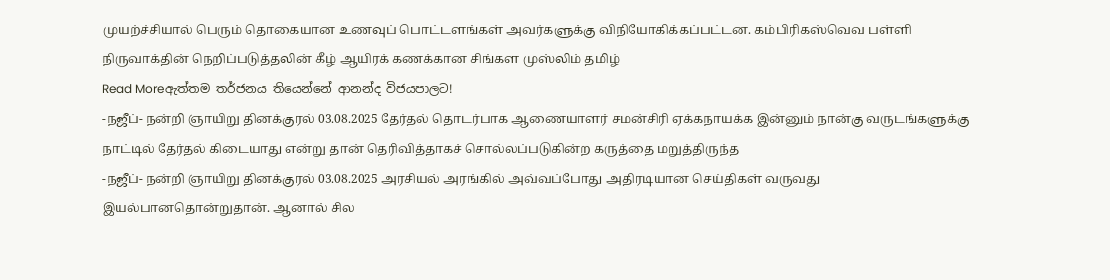முயற்ச்சியால் பெரும் தொகையான உணவுப் பொட்டளங்கள் அவர்களுக்கு விநியோகிக்கப்பட்டன. கம்பிரிகஸ்வெவ பள்ளி நிருவாக்தின் நெறிப்படுத்தலின் கீழ் ஆயிரக் கணக்கான சிங்கள முஸ்லிம் தமிழ்
Read Moreඇත්තම තර්ජනය තියෙන්නේ ආනන්ද විජයපාලට!
-நஜீப்- நன்றி ஞாயிறு தினக்குரல் 03.08.2025 தேர்தல் தொடர்பாக ஆணையாளர் சமன்சிரி ஏக்கநாயக்க இன்னும் நான்கு வருடங்களுக்கு நாட்டில் தேர்தல் கிடையாது என்று தான் தெரிவித்தாகச் சொல்லப்படுகின்ற கருத்தை மறுத்திருந்த
-நஜீப்- நன்றி ஞாயிறு தினக்குரல் 03.08.2025 அரசியல் அரங்கில் அவ்வப்போது அதிரடியான செய்திகள் வருவது இயல்பானதொன்றுதான். ஆனால் சில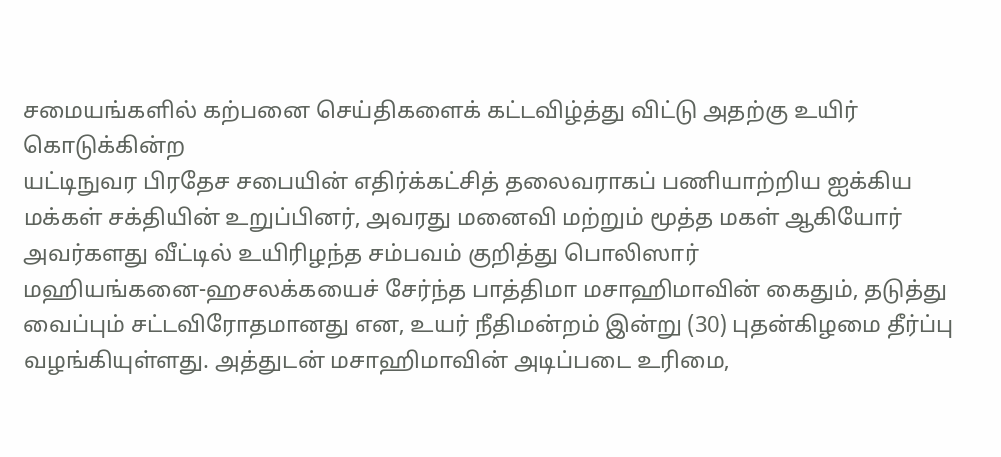சமையங்களில் கற்பனை செய்திகளைக் கட்டவிழ்த்து விட்டு அதற்கு உயிர் கொடுக்கின்ற
யட்டிநுவர பிரதேச சபையின் எதிர்க்கட்சித் தலைவராகப் பணியாற்றிய ஐக்கிய மக்கள் சக்தியின் உறுப்பினர், அவரது மனைவி மற்றும் மூத்த மகள் ஆகியோர் அவர்களது வீட்டில் உயிரிழந்த சம்பவம் குறித்து பொலிஸார்
மஹியங்கனை-ஹசலக்கயைச் சேர்ந்த பாத்திமா மசாஹிமாவின் கைதும், தடுத்து வைப்பும் சட்டவிரோதமானது என, உயர் நீதிமன்றம் இன்று (30) புதன்கிழமை தீர்ப்பு வழங்கியுள்ளது. அத்துடன் மசாஹிமாவின் அடிப்படை உரிமை,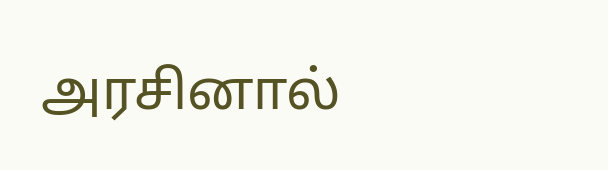அரசினால்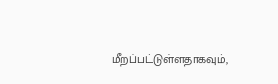மீறப்பட்டுள்ளதாகவும்,